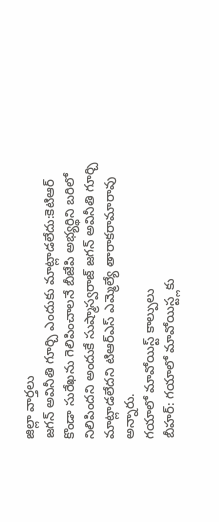జిల్లా వార్తలు
జగన్ అవినీతి గూర్చి ఎందుకు మాట్లాడలేదు:కెటిఆర్
కొండా సురేఖను గెలిపించాలనే బీజేపి అభ్యర్థిని బరిలో నిలిపిందని అందుకే సుష్మాస్వరాజ్ జగన్ అవినీతి గూర్చి మాట్లాడలేదని టిఆర్ఎస్ ఎమ్మెల్యే తారాకరామారావు అన్నారు.
గయాలో మావోయిస్ట్ కాల్పులు
బీహర్: గయాలో మావోయిస్ట్లకు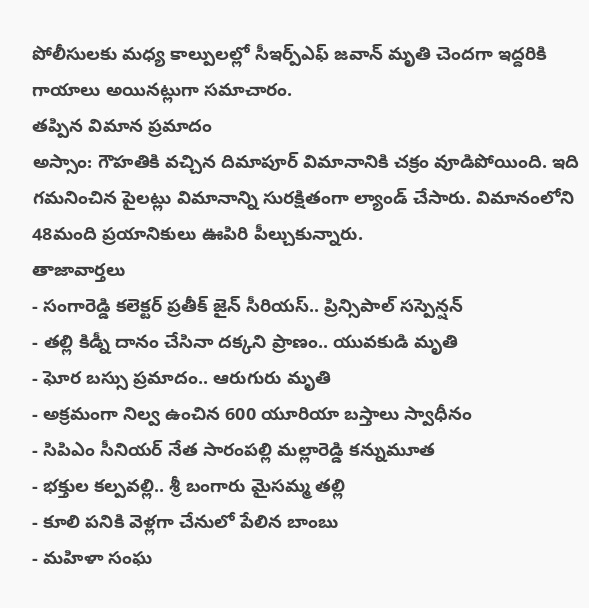పోలీసులకు మధ్య కాల్పులల్లో సీఇర్ప్ఎఫ్ జవాన్ మృతి చెందగా ఇద్దరికి గాయాలు అయినట్లుగా సమాచారం.
తప్పిన విమాన ప్రమాదం
అస్సాం: గౌహతికి వచ్చిన దిమాపూర్ విమానానికి చక్రం వూడిపోయింది. ఇది గమనించిన పైలట్లు విమానాన్ని సురక్షితంగా ల్యాండ్ చేసారు. విమానంలోని 48మంది ప్రయానికులు ఊపిరి పీల్చుకున్నారు.
తాజావార్తలు
- సంగారెడ్డి కలెక్టర్ ప్రతీక్ జైన్ సీరియస్.. ప్రిన్సిపాల్ సస్పెన్షన్
- తల్లి కిడ్నీ దానం చేసినా దక్కని ప్రాణం.. యువకుడి మృతి
- ఘోర బస్సు ప్రమాదం.. ఆరుగురు మృతి
- అక్రమంగా నిల్వ ఉంచిన 600 యూరియా బస్తాలు స్వాధీనం
- సిపిఎం సీనియర్ నేత సారంపల్లి మల్లారెడ్డి కన్నుమూత
- భక్తుల కల్పవల్లి.. శ్రీ బంగారు మైసమ్మ తల్లి
- కూలి పనికి వెళ్లగా చేనులో పేలిన బాంబు
- మహిళా సంఘ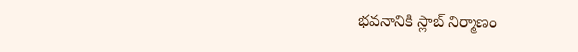భవనానికి స్లాబ్ నిర్మాణం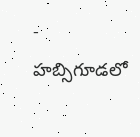- హబ్సిగూడలో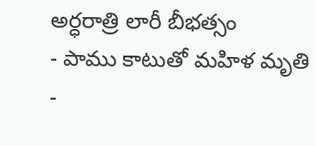అర్ధరాత్రి లారీ బీభత్సం
- పాము కాటుతో మహిళ మృతి
-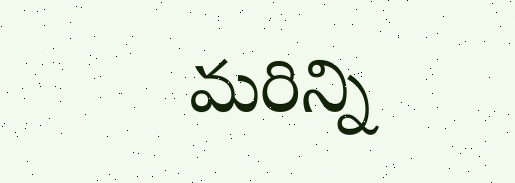మరిన్ని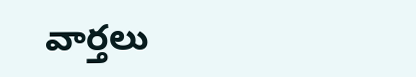వార్తలు